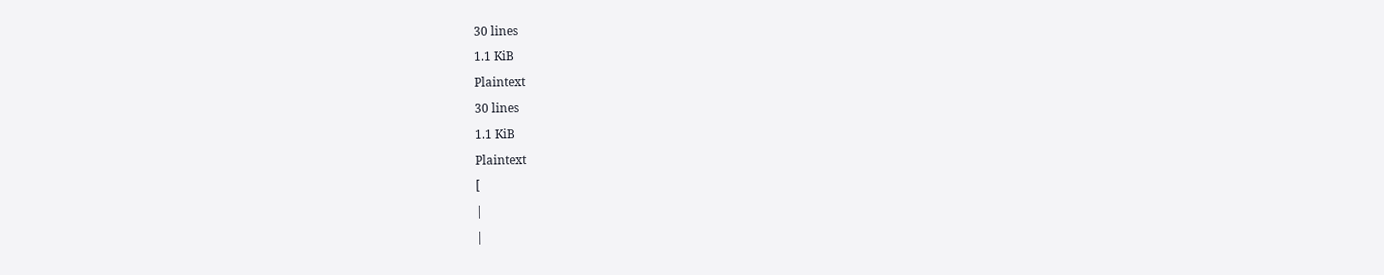30 lines
1.1 KiB
Plaintext
30 lines
1.1 KiB
Plaintext
[
|
|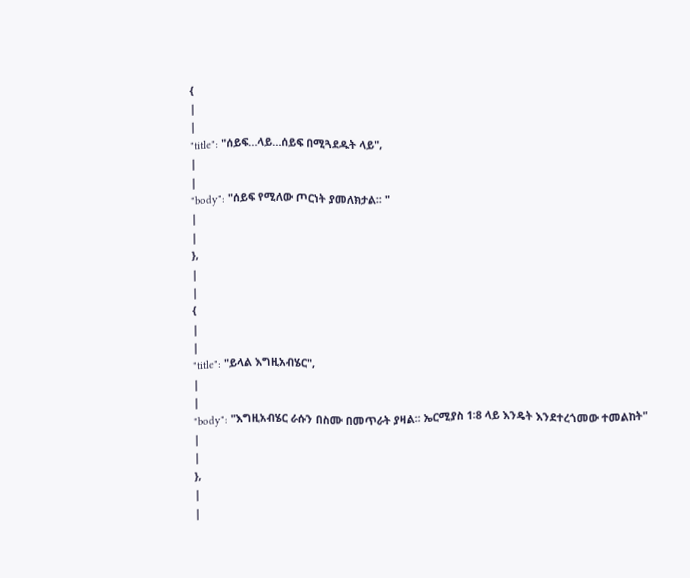{
|
|
"title": "ሰይፍ…ላይ…ሰይፍ በሚጓደዱት ላይ",
|
|
"body": "ሰይፍ የሚለው ጦርነት ያመለክታል፡፡ "
|
|
},
|
|
{
|
|
"title": "ይላል እግዚአብሄር",
|
|
"body": "እግዚአብሄር ራሱን በስሙ በመጥራት ያዛል፡፡ ኤርሚያስ 1፡8 ላይ እንዴት እንደተረጎመው ተመልከት"
|
|
},
|
|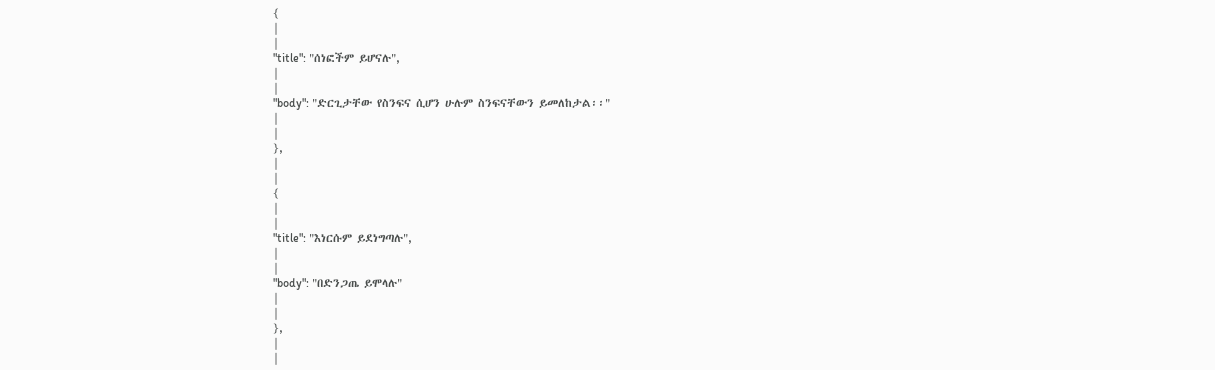{
|
|
"title": "ሰነፎችም ይሆናሉ",
|
|
"body": "ድርጊታቸው የስንፍና ሲሆን ሁሉም ስንፍናቸውን ይመለከታል፡፡"
|
|
},
|
|
{
|
|
"title": "እነርሱም ይደነግጣሉ",
|
|
"body": "በድንጋጤ ይሞላሉ"
|
|
},
|
|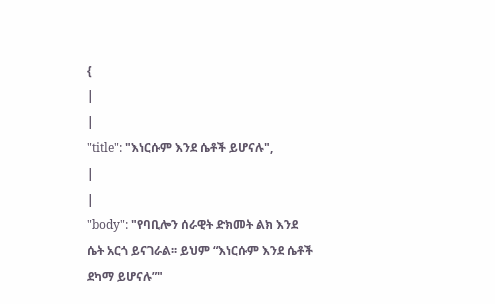{
|
|
"title": "እነርሱም እንደ ሴቶች ይሆናሉ",
|
|
"body": "የባቢሎን ሰራዊት ድክመት ልክ እንደ ሴት አርጎ ይናገራል፡፡ ይህም “እነርሱም እንደ ሴቶች ደካማ ይሆናሉ”"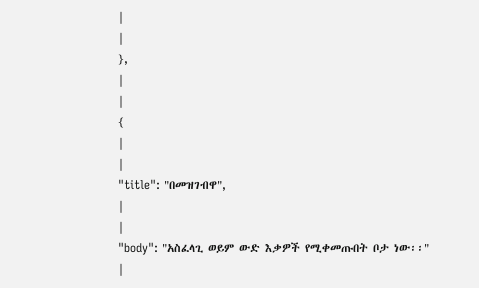|
|
},
|
|
{
|
|
"title": "በመዝገብዋ",
|
|
"body": "አስፈላጊ ወይም ውድ እቃዎች የሚቀመጡበት ቦታ ነው፡፡"
|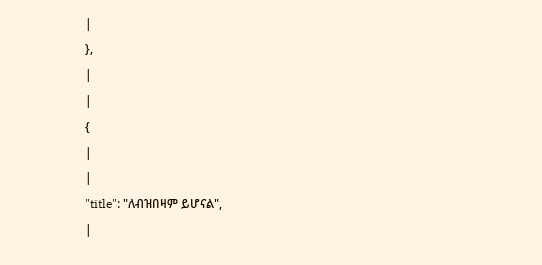|
},
|
|
{
|
|
"title": "ለብዝበዛም ይሆናል",
|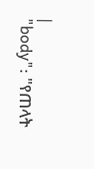|
"body": "የጠላት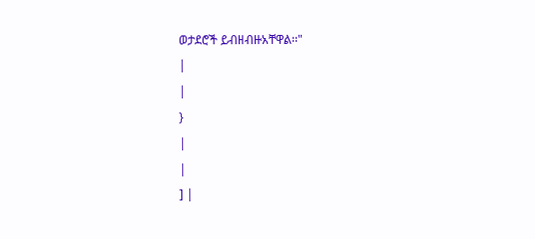ወታደሮች ይብዘብዙአቸዋል፡፡"
|
|
}
|
|
] |